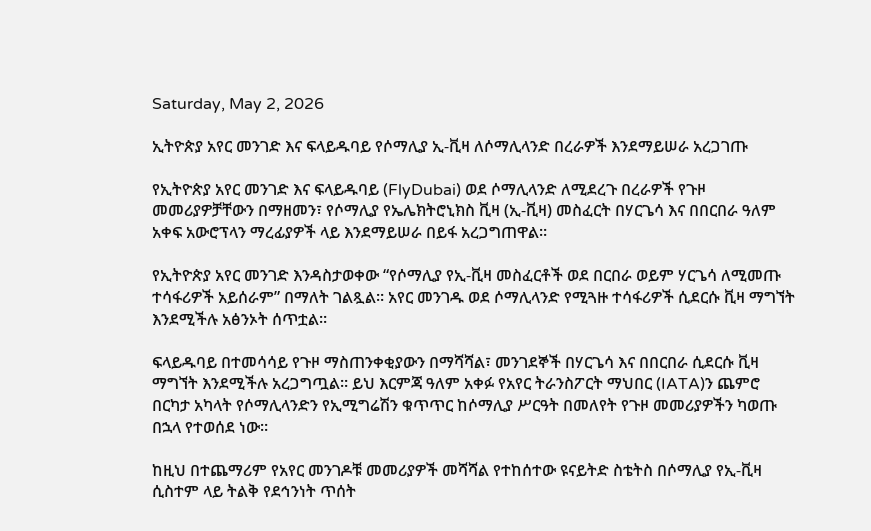Saturday, May 2, 2026

ኢትዮጵያ አየር መንገድ እና ፍላይዱባይ የሶማሊያ ኢ-ቪዛ ለሶማሊላንድ በረራዎች እንደማይሠራ አረጋገጡ

የኢትዮጵያ አየር መንገድ እና ፍላይዱባይ (FlyDubai) ወደ ሶማሊላንድ ለሚደረጉ በረራዎች የጉዞ መመሪያዎቻቸውን በማዘመን፣ የሶማሊያ የኤሌክትሮኒክስ ቪዛ (ኢ-ቪዛ) መስፈርት በሃርጌሳ እና በበርበራ ዓለም አቀፍ አውሮፕላን ማረፊያዎች ላይ እንደማይሠራ በይፋ አረጋግጠዋል።

የኢትዮጵያ አየር መንገድ እንዳስታወቀው “የሶማሊያ የኢ-ቪዛ መስፈርቶች ወደ በርበራ ወይም ሃርጌሳ ለሚመጡ ተሳፋሪዎች አይሰራም” በማለት ገልጿል። አየር መንገዱ ወደ ሶማሊላንድ የሚጓዙ ተሳፋሪዎች ሲደርሱ ቪዛ ማግኘት እንደሚችሉ አፅንኦት ሰጥቷል።

ፍላይዱባይ በተመሳሳይ የጉዞ ማስጠንቀቂያውን በማሻሻል፣ መንገደኞች በሃርጌሳ እና በበርበራ ሲደርሱ ቪዛ ማግኘት እንደሚችሉ አረጋግጧል። ይህ እርምጃ ዓለም አቀፉ የአየር ትራንስፖርት ማህበር (IATA)ን ጨምሮ በርካታ አካላት የሶማሊላንድን የኢሚግሬሽን ቁጥጥር ከሶማሊያ ሥርዓት በመለየት የጉዞ መመሪያዎችን ካወጡ በኋላ የተወሰደ ነው።

ከዚህ በተጨማሪም የአየር መንገዶቹ መመሪያዎች መሻሻል የተከሰተው ዩናይትድ ስቴትስ በሶማሊያ የኢ-ቪዛ ሲስተም ላይ ትልቅ የደኅንነት ጥሰት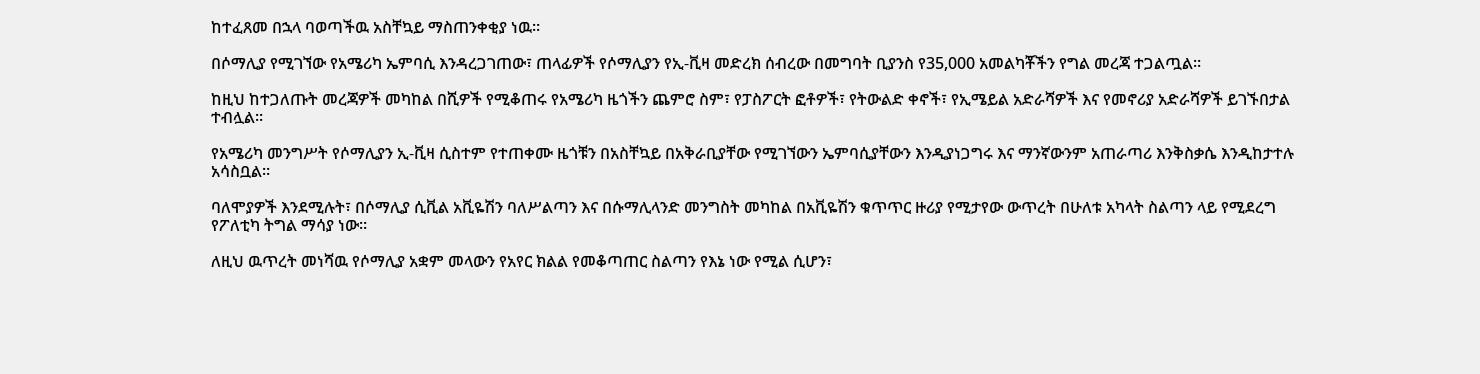ከተፈጸመ በኋላ ባወጣችዉ አስቸኳይ ማስጠንቀቂያ ነዉ።

በሶማሊያ የሚገኘው የአሜሪካ ኤምባሲ እንዳረጋገጠው፣ ጠላፊዎች የሶማሊያን የኢ-ቪዛ መድረክ ሰብረው በመግባት ቢያንስ የ35,000 አመልካቾችን የግል መረጃ ተጋልጧል።

ከዚህ ከተጋለጡት መረጃዎች መካከል በሺዎች የሚቆጠሩ የአሜሪካ ዜጎችን ጨምሮ ስም፣ የፓስፖርት ፎቶዎች፣ የትውልድ ቀኖች፣ የኢሜይል አድራሻዎች እና የመኖሪያ አድራሻዎች ይገኙበታል ተብሏል።

የአሜሪካ መንግሥት የሶማሊያን ኢ-ቪዛ ሲስተም የተጠቀሙ ዜጎቹን በአስቸኳይ በአቅራቢያቸው የሚገኘውን ኤምባሲያቸውን እንዲያነጋግሩ እና ማንኛውንም አጠራጣሪ እንቅስቃሴ እንዲከታተሉ አሳስቧል።

ባለሞያዎች እንደሚሉት፣ በሶማሊያ ሲቪል አቪዬሽን ባለሥልጣን እና በሱማሊላንድ መንግስት መካከል በአቪዬሽን ቁጥጥር ዙሪያ የሚታየው ውጥረት በሁለቱ አካላት ስልጣን ላይ የሚደረግ የፖለቲካ ትግል ማሳያ ነው።

ለዚህ ዉጥረት መነሻዉ የሶማሊያ አቋም መላውን የአየር ክልል የመቆጣጠር ስልጣን የእኔ ነው የሚል ሲሆን፣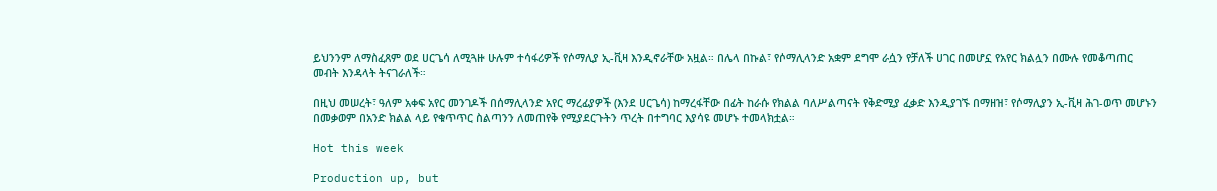ይህንንም ለማስፈጸም ወደ ሀርጌሳ ለሚጓዙ ሁሉም ተሳፋሪዎች የሶማሊያ ኢ-ቪዛ እንዲኖራቸው አዟል። በሌላ በኩል፣ የሶማሊላንድ አቋም ደግሞ ራሷን የቻለች ሀገር በመሆኗ የአየር ክልሏን በሙሉ የመቆጣጠር መብት እንዳላት ትናገራለች።

በዚህ መሠረት፣ ዓለም አቀፍ አየር መንገዶች በሰማሊላንድ አየር ማረፊያዎች (እንደ ሀርጌሳ) ከማረፋቸው በፊት ከራሱ የክልል ባለሥልጣናት የቅድሚያ ፈቃድ እንዲያገኙ በማዘዝ፣ የሶማሊያን ኢ-ቪዛ ሕገ-ወጥ መሆኑን በመቃወም በአንድ ክልል ላይ የቁጥጥር ስልጣንን ለመጠየቅ የሚያደርጉትን ጥረት በተግባር እያሳዩ መሆኑ ተመላክቷል።

Hot this week

Production up, but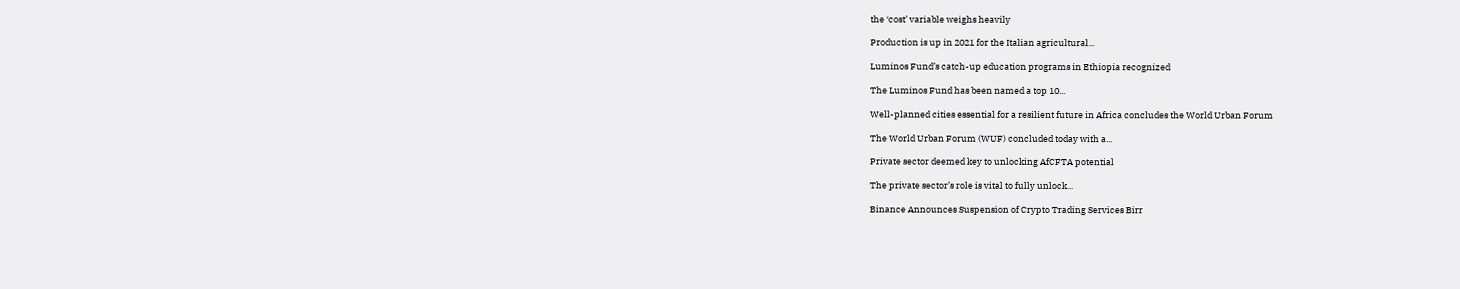the ‘cost’ variable weighs heavily

Production is up in 2021 for the Italian agricultural...

Luminos Fund’s catch-up education programs in Ethiopia recognized

The Luminos Fund has been named a top 10...

Well-planned cities essential for a resilient future in Africa concludes the World Urban Forum

The World Urban Forum (WUF) concluded today with a...

Private sector deemed key to unlocking AfCFTA potential

The private sector’s role is vital to fully unlock...

Binance Announces Suspension of Crypto Trading Services Birr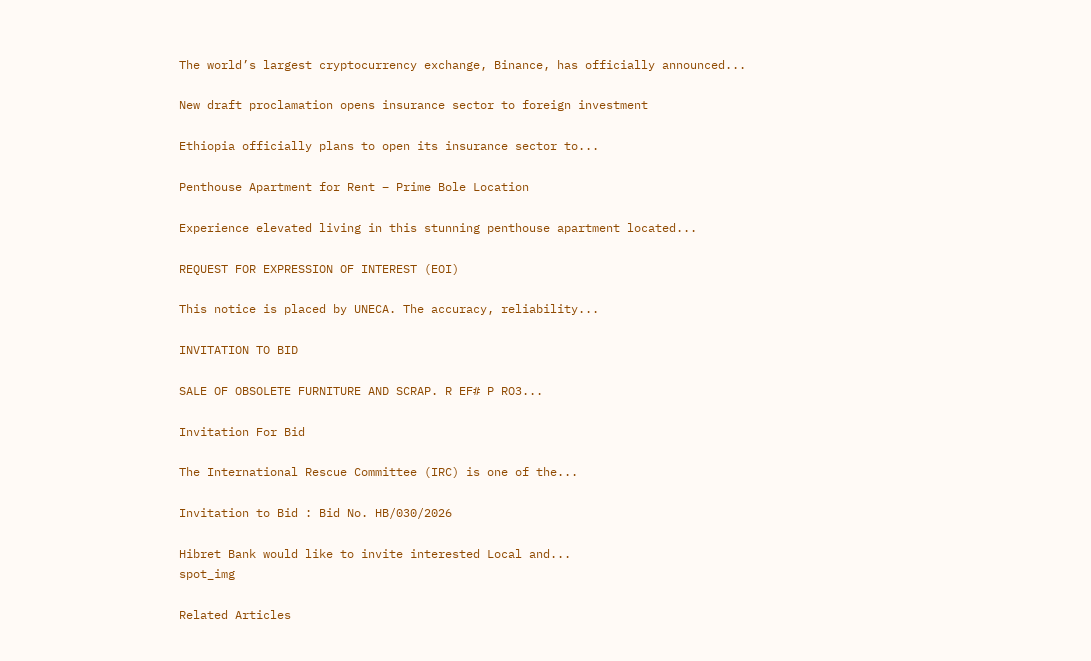The world’s largest cryptocurrency exchange, Binance, has officially announced...

New draft proclamation opens insurance sector to foreign investment

Ethiopia officially plans to open its insurance sector to...

Penthouse Apartment for Rent – Prime Bole Location

Experience elevated living in this stunning penthouse apartment located...

REQUEST FOR EXPRESSION OF INTEREST (EOI)

This notice is placed by UNECA. The accuracy, reliability...

INVITATION TO BID

SALE OF OBSOLETE FURNITURE AND SCRAP. R EF# P RO3...

Invitation For Bid

The International Rescue Committee (IRC) is one of the...

Invitation to Bid : Bid No. HB/030/2026

Hibret Bank would like to invite interested Local and...
spot_img

Related Articles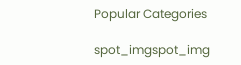Popular Categories

spot_imgspot_img